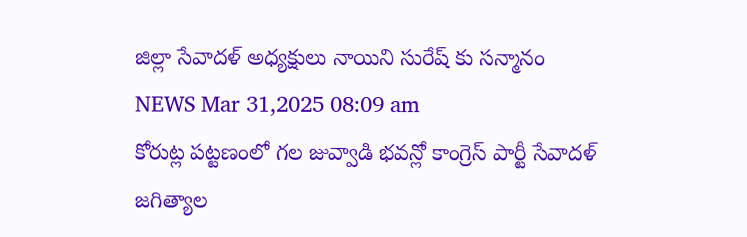జిల్లా సేవాదళ్ అధ్యక్షులు నాయిని సురేష్ కు సన్మానం
NEWS Mar 31,2025 08:09 am
కోరుట్ల పట్టణంలో గల జువ్వాడి భవన్లో కాంగ్రెస్ పార్టీ సేవాదళ్ జగిత్యాల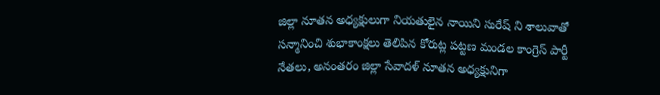జిల్లా నూతన అధ్యక్షులుగా నియతులైన నాయిని సురేష్ ని శాలువాతో సన్మానించి శుభాకాంక్షలు తెలిపిన కోరుట్ల పట్టణ మండల కాంగ్రెస్ పార్టీ నేతలు, అనంతరం జిల్లా సేవాదళ్ నూతన అధ్యక్షునిగా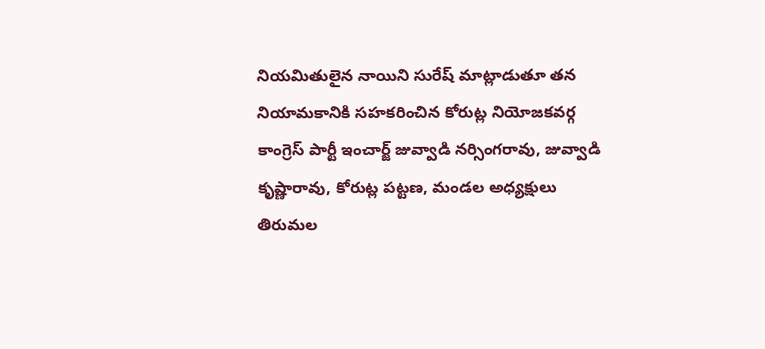నియమితులైన నాయిని సురేష్ మాట్లాడుతూ తన నియామకానికి సహకరించిన కోరుట్ల నియోజకవర్గ కాంగ్రెస్ పార్టీ ఇంచార్జ్ జువ్వాడి నర్సింగరావు, జువ్వాడి కృష్ణారావు, కోరుట్ల పట్టణ, మండల అధ్యక్షులు తిరుమల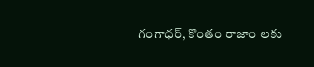గంగాధర్, కొంతం రాజాం లకు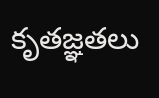కృతజ్ఞతలు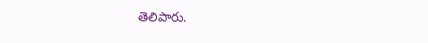తెలిపారు.